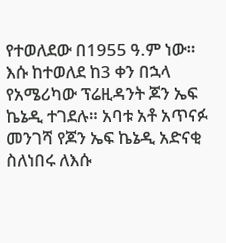የተወለደው በ1955 ዓ.ም ነው። እሱ ከተወለደ ከ3 ቀን በኋላ የአሜሪካው ፕሬዚዳንት ጆን ኤፍ ኬኔዲ ተገደሉ። አባቱ አቶ አጥናፉ መንገሻ የጆን ኤፍ ኬኔዲ አድናቂ ስለነበሩ ለእሱ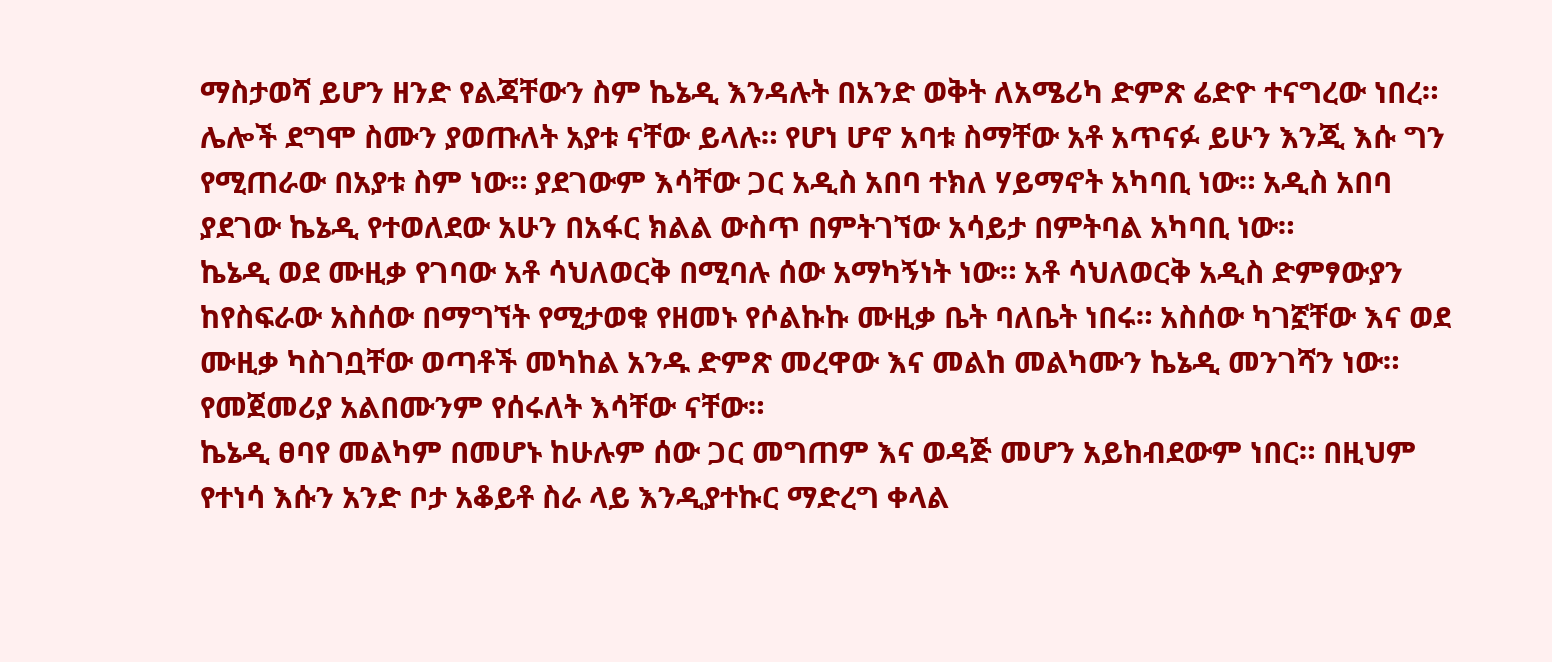ማስታወሻ ይሆን ዘንድ የልጃቸውን ስም ኬኔዲ እንዳሉት በአንድ ወቅት ለአሜሪካ ድምጽ ሬድዮ ተናግረው ነበረ። ሌሎች ደግሞ ስሙን ያወጡለት አያቱ ናቸው ይላሉ። የሆነ ሆኖ አባቱ ስማቸው አቶ አጥናፉ ይሁን እንጂ እሱ ግን የሚጠራው በአያቱ ስም ነው። ያደገውም እሳቸው ጋር አዲስ አበባ ተክለ ሃይማኖት አካባቢ ነው። አዲስ አበባ ያደገው ኬኔዲ የተወለደው አሁን በአፋር ክልል ውስጥ በምትገኘው አሳይታ በምትባል አካባቢ ነው።
ኬኔዲ ወደ ሙዚቃ የገባው አቶ ሳህለወርቅ በሚባሉ ሰው አማካኝነት ነው። አቶ ሳህለወርቅ አዲስ ድምፃውያን ከየስፍራው አስሰው በማግኘት የሚታወቁ የዘመኑ የሶልኩኩ ሙዚቃ ቤት ባለቤት ነበሩ። አስሰው ካገኟቸው እና ወደ ሙዚቃ ካስገቧቸው ወጣቶች መካከል አንዱ ድምጽ መረዋው እና መልከ መልካሙን ኬኔዲ መንገሻን ነው። የመጀመሪያ አልበሙንም የሰሩለት እሳቸው ናቸው።
ኬኔዲ ፀባየ መልካም በመሆኑ ከሁሉም ሰው ጋር መግጠም እና ወዳጅ መሆን አይከብደውም ነበር። በዚህም የተነሳ እሱን አንድ ቦታ አቆይቶ ስራ ላይ እንዲያተኩር ማድረግ ቀላል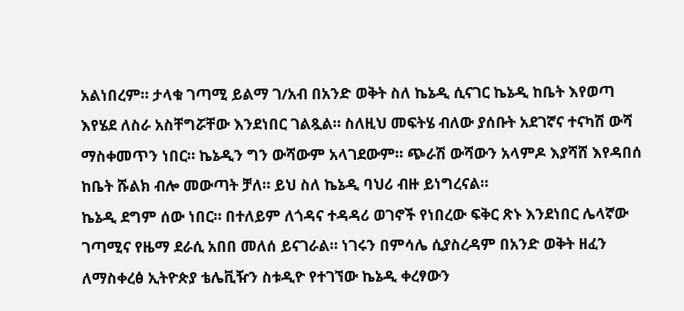አልነበረም። ታላቁ ገጣሚ ይልማ ገ/አብ በአንድ ወቅት ስለ ኬኔዲ ሲናገር ኬኔዲ ከቤት እየወጣ እየሄደ ለስራ አስቸግሯቸው እንደነበር ገልጿል። ስለዚህ መፍትሄ ብለው ያሰቡት አደገኛና ተናካሽ ውሻ ማስቀመጥን ነበር። ኬኔዲን ግን ውሻውም አላገደውም። ጭራሽ ውሻውን አላምዶ እያሻሸ እየዳበሰ ከቤት ሹልክ ብሎ መውጣት ቻለ። ይህ ስለ ኬኔዲ ባህሪ ብዙ ይነግረናል።
ኬኔዲ ደግም ሰው ነበር። በተለይም ለጎዳና ተዳዳሪ ወገኖች የነበረው ፍቅር ጽኑ እንደነበር ሌላኛው ገጣሚና የዜማ ደራሲ አበበ መለሰ ይናገራል። ነገሩን በምሳሌ ሲያስረዳም በአንድ ወቅት ዘፈን ለማስቀረፅ ኢትዮጵያ ቴሌቪዥን ስቱዲዮ የተገኘው ኬኔዲ ቀረፃውን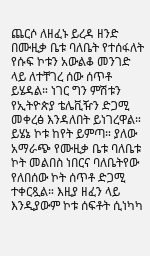ጨርሶ ለዘፈኑ ይረዳ ዘንድ በሙዚቃ ቤቱ ባለቤት የተሰፋለት የሱፍ ኮቱን አውልቆ መንገድ ላይ ለተቸገረ ሰው ሰጥቶ ይሄዳል። ነገር ግን ምሽቱን የኢትዮጵያ ቴሌቪዥን ድጋሚ መቀረፅ እንዳለበት ይነገረዋል። ይሄኔ ኮቱ ከየት ይምጣ። ያለው አማራጭ የሙዚቃ ቤቱ ባለቤቱ ኮት መልበስ ነበርና ባለቤትየው የለበሰው ኮት ሰጥቶ ድጋሚ ተቀርጿል። እዚያ ዘፈን ላይ እንዲያውም ኮቱ ሰፍቶት ሲነካካ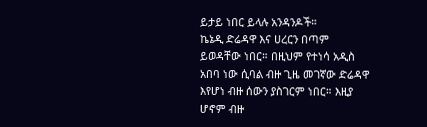ይታይ ነበር ይላሉ አንዳንዶች።
ኬኔዲ ድሬዳዋ እና ሀረርን በጣም ይወዳቸው ነበር። በዚህም የተነሳ አዲስ አበባ ነው ሲባል ብዙ ጊዜ መገኛው ድሬዳዋ እየሆነ ብዙ ሰውን ያስገርም ነበር። እዚያ ሆኖም ብዙ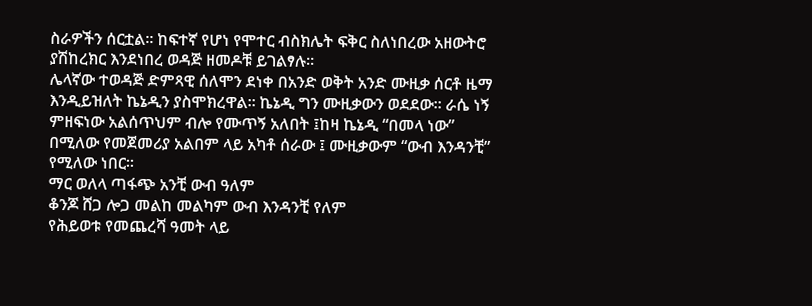ስራዎችን ሰርቷል። ከፍተኛ የሆነ የሞተር ብስክሌት ፍቅር ስለነበረው አዘውትሮ ያሽከረክር እንደነበረ ወዳጅ ዘመዶቹ ይገልፃሉ።
ሌላኛው ተወዳጅ ድምጻዊ ሰለሞን ደነቀ በአንድ ወቅት አንድ ሙዚቃ ሰርቶ ዜማ እንዲይዝለት ኬኔዲን ያስሞክረዋል። ኬኔዲ ግን ሙዚቃውን ወደደው። ራሴ ነኝ ምዘፍነው አልሰጥህም ብሎ የሙጥኝ አለበት ፤ከዛ ኬኔዲ “በመላ ነው” በሚለው የመጀመሪያ አልበም ላይ አካቶ ሰራው ፤ ሙዚቃውም “ውብ እንዳንቺ” የሚለው ነበር።
ማር ወለላ ጣፋጭ አንቺ ውብ ዓለም
ቆንጆ ሸጋ ሎጋ መልከ መልካም ውብ እንዳንቺ የለም
የሕይወቱ የመጨረሻ ዓመት ላይ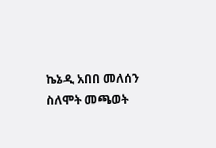ኬኔዲ አበበ መለሰን ስለሞት መጫወት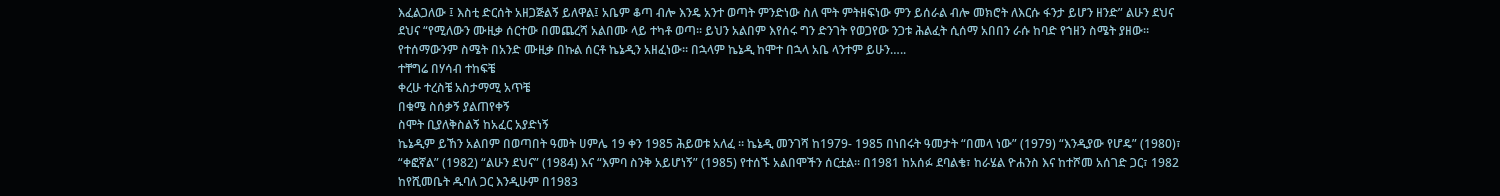እፈልጋለው ፤ እስቲ ድርሰት አዘጋጅልኝ ይለዋል፤ አቤም ቆጣ ብሎ እንዴ አንተ ወጣት ምንድነው ስለ ሞት ምትዘፍነው ምን ይሰራል ብሎ መክሮት ለእርሱ ፋንታ ይሆን ዘንድ” ልሁን ደህና ደህና “የሚለውን ሙዚቃ ሰርተው በመጨረሻ አልበሙ ላይ ተካቶ ወጣ። ይህን አልበም እየሰሩ ግን ድንገት የወጋየው ንጋቱ ሕልፈት ሲሰማ አበበን ራሱ ከባድ የኀዘን ስሜት ያዘው። የተሰማውንም ስሜት በአንድ ሙዚቃ በኩል ሰርቶ ኬኔዲን አዘፈነው። በኋላም ኬኔዲ ከሞተ በኋላ አቤ ላንተም ይሁን…..
ተቸግሬ በሃሳብ ተከፍቼ
ቀረሁ ተረስቼ አስታማሚ አጥቼ
በቁሜ ስሰቃኝ ያልጠየቀኝ
ስሞት ቢያለቅስልኝ ከአፈር አያድነኝ
ኬኔዲም ይኸን አልበም በወጣበት ዓመት ሀምሌ 19 ቀን 1985 ሕይወቱ አለፈ ። ኬኔዲ መንገሻ ከ1979- 1985 በነበሩት ዓመታት “በመላ ነው” (1979) “እንዲያው የሆዴ” (1980)፣ “ቀፎኛል” (1982) “ልሁን ደህና” (1984) እና “እምባ ስንቅ አይሆነኝ” (1985) የተሰኙ አልበሞችን ሰርቷል። በ1981 ከአሰፉ ደባልቄ፣ ከራሄል ዮሐንስ እና ከተሾመ አሰገድ ጋር፣ 1982 ከየሺመቤት ዱባለ ጋር እንዲሁም በ1983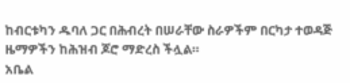ከብርቱካን ዱባለ ጋር በሕብረት በሠራቸው ስራዎችም በርካታ ተወዳጅ ዜማዎችን ከሕዝብ ጆሮ ማድረስ ችሏል።
አቤል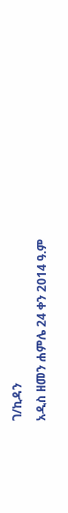ገ/ኪዳን
አዲስ ዘመን ሐምሌ 24 ቀን 2014 ዓ.ም